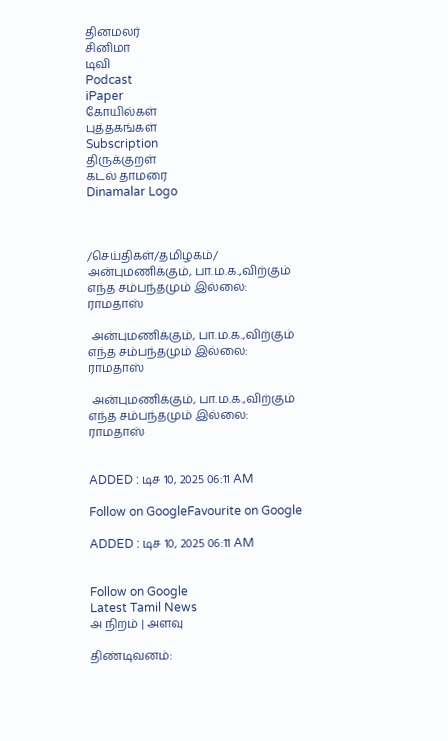தினமலர்
சினிமா
டிவி
Podcast
iPaper
கோயில்கள்
புத்தகங்கள்
Subscription
திருக்குறள்
கடல் தாமரை
Dinamalar Logo



/செய்திகள்/தமிழகம்/ அன்புமணிக்கும், பா.ம.க.,விற்கும் எந்த சம்பந்தமும் இல்லை: ராமதாஸ்

 அன்புமணிக்கும், பா.ம.க.,விற்கும் எந்த சம்பந்தமும் இல்லை: ராமதாஸ்

 அன்புமணிக்கும், பா.ம.க.,விற்கும் எந்த சம்பந்தமும் இல்லை: ராமதாஸ்


ADDED : டிச 10, 2025 06:11 AM

Follow on GoogleFavourite on Google

ADDED : டிச 10, 2025 06:11 AM


Follow on Google
Latest Tamil News
அ நிறம் | அளவு

திண்டிவனம்: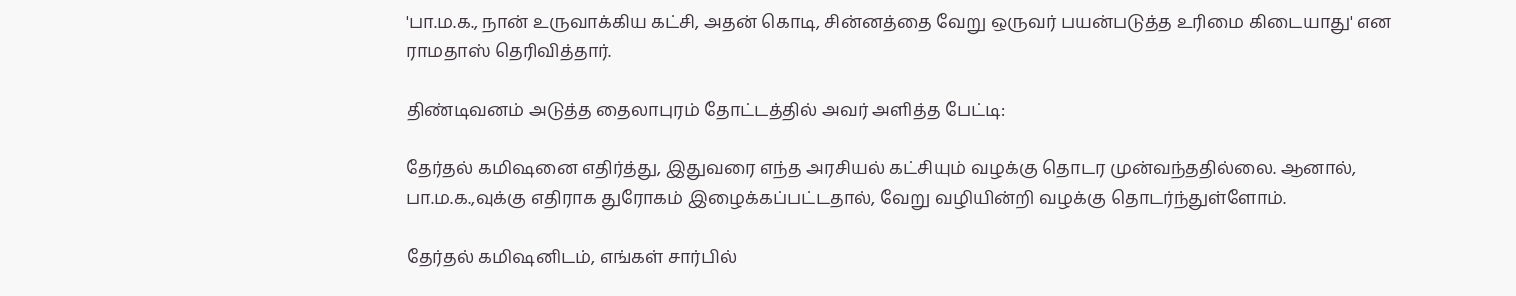'பா.ம.க., நான் உருவாக்கிய கட்சி, அதன் கொடி, சின்னத்தை வேறு ஒருவர் பயன்படுத்த உரிமை கிடையாது' என ராமதாஸ் தெரிவித்தார்.

திண்டிவனம் அடுத்த தைலாபுரம் தோட்டத்தில் அவர் அளித்த பேட்டி:

தேர்தல் கமிஷனை எதிர்த்து, இதுவரை எந்த அரசியல் கட்சியும் வழக்கு தொடர முன்வந்ததில்லை. ஆனால், பா.ம.க.,வுக்கு எதிராக துரோகம் இழைக்கப்பட்டதால், வேறு வழியின்றி வழக்கு தொடர்ந்துள்ளோம்.

தேர்தல் கமிஷனிடம், எங்கள் சார்பில்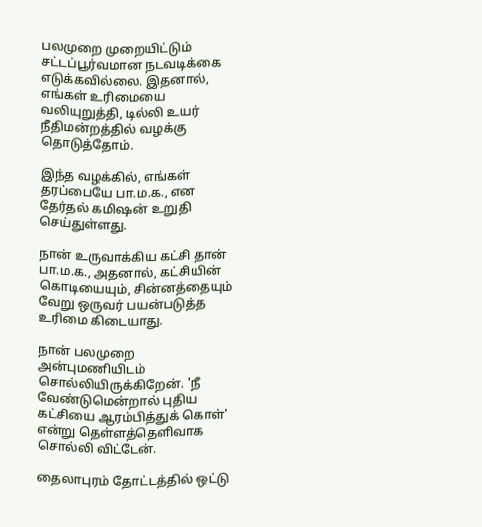பலமுறை முறையிட்டும் சட்டப்பூர்வமான நடவடிக்கை எடுக்கவில்லை. இதனால், எங்கள் உரிமையை வலியுறுத்தி, டில்லி உயர் நீதிமன்றத்தில் வழக்கு தொடுத்தோம்.

இந்த வழக்கில், எங்கள் தரப்பையே பா.ம.க., என தேர்தல் கமிஷன் உறுதி செய்துள்ளது.

நான் உருவாக்கிய கட்சி தான் பா.ம.க., அதனால், கட்சியின் கொடியையும், சின்னத்தையும் வேறு ஒருவர் பயன்படுத்த உரிமை கிடையாது.

நான் பலமுறை அன்புமணியிடம் சொல்லியிருக்கிறேன். 'நீ வேண்டுமென்றால் புதிய கட்சியை ஆரம்பித்துக் கொள்' என்று தெள்ளத்தெளிவாக சொல்லி விட்டேன்.

தைலாபுரம் தோட்டத்தில் ஒட்டு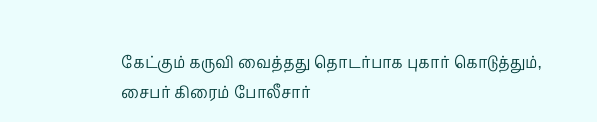கேட்கும் கருவி வைத்தது தொடர்பாக புகார் கொடுத்தும், சைபர் கிரைம் போலீசார்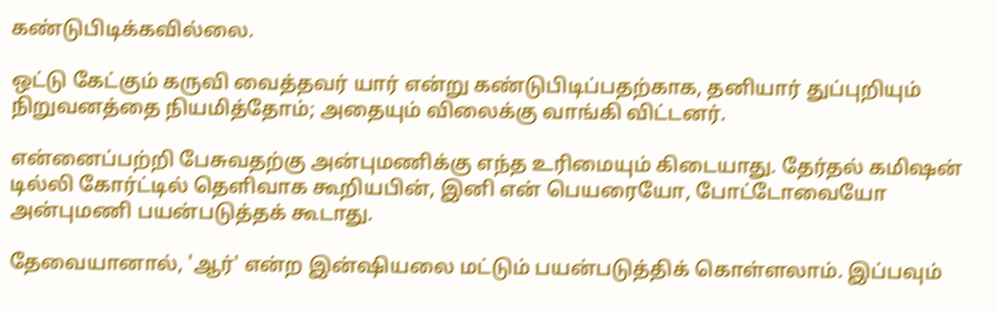கண்டுபிடிக்கவில்லை.

ஒட்டு கேட்கும் கருவி வைத்தவர் யார் என்று கண்டுபிடிப்பதற்காக, தனியார் துப்புறியும் நிறுவனத்தை நியமித்தோம்; அதையும் விலைக்கு வாங்கி விட்டனர்.

என்னைப்பற்றி பேசுவதற்கு அன்புமணிக்கு எந்த உரிமையும் கிடையாது. தேர்தல் கமிஷன் டில்லி கோர்ட்டில் தெளிவாக கூறியபின், இனி என் பெயரையோ, போட்டோவையோ அன்புமணி பயன்படுத்தக் கூடாது.

தேவையானால், 'ஆர்' என்ற இன்ஷியலை மட்டும் பயன்படுத்திக் கொள்ளலாம். இப்பவும்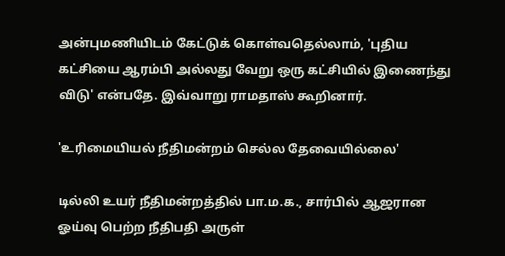அன்புமணியிடம் கேட்டுக் கொள்வதெல்லாம், 'புதிய கட்சியை ஆரம்பி அல்லது வேறு ஒரு கட்சியில் இணைந்து விடு' என்பதே. இவ்வாறு ராமதாஸ் கூறினார்.

'உரிமையியல் நீதிமன்றம் செல்ல தேவையில்லை'

டில்லி உயர் நீதிமன்றத்தில் பா.ம.க., சார்பில் ஆஜரான ஓய்வு பெற்ற நீதிபதி அருள்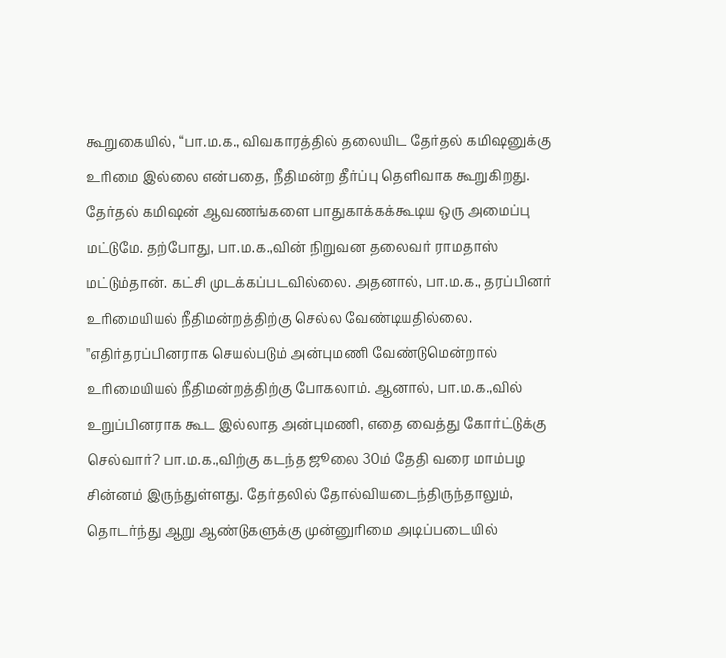கூறுகையில், “பா.ம.க., விவகாரத்தில் தலையிட தேர்தல் கமிஷனுக்கு உரிமை இல்லை என்பதை, நீதிமன்ற தீர்ப்பு தெளிவாக கூறுகிறது. தேர்தல் கமிஷன் ஆவணங்களை பாதுகாக்கக்கூடிய ஒரு அமைப்பு மட்டுமே. தற்போது, பா.ம.க.,வின் நிறுவன தலைவர் ராமதாஸ் மட்டும்தான். கட்சி முடக்கப்படவில்லை. அதனால், பா.ம.க., தரப்பினர் உரிமையியல் நீதிமன்றத்திற்கு செல்ல வேண்டியதில்லை. ''எதிர்தரப்பினராக செயல்படும் அன்புமணி வேண்டுமென்றால் உரிமையியல் நீதிமன்றத்திற்கு போகலாம். ஆனால், பா.ம.க.,வில் உறுப்பினராக கூட இல்லாத அன்புமணி, எதை வைத்து கோர்ட்டுக்கு செல்வார்? பா.ம.க.,விற்கு கடந்த ஜூலை 30ம் தேதி வரை மாம்பழ சின்னம் இருந்துள்ளது. தேர்தலில் தோல்வியடைந்திருந்தாலும், தொடர்ந்து ஆறு ஆண்டுகளுக்கு முன்னுரிமை அடிப்படையில்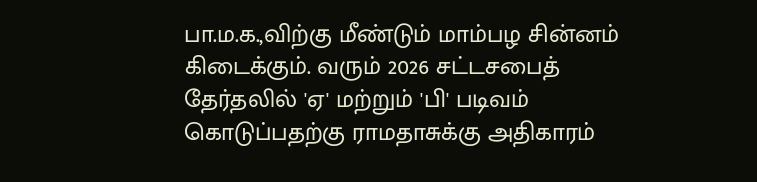பா.ம.க.,விற்கு மீண்டும் மாம்பழ சின்னம் கிடைக்கும். வரும் 2026 சட்டசபைத் தேர்தலில் 'ஏ' மற்றும் 'பி' படிவம் கொடுப்பதற்கு ராமதாசுக்கு அதிகாரம்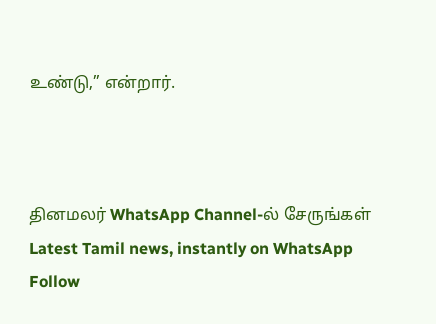உண்டு,” என்றார்.



தினமலர் WhatsApp Channel-ல் சேருங்கள்
Latest Tamil news, instantly on WhatsApp
Follow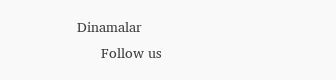Dinamalar
      Follow us